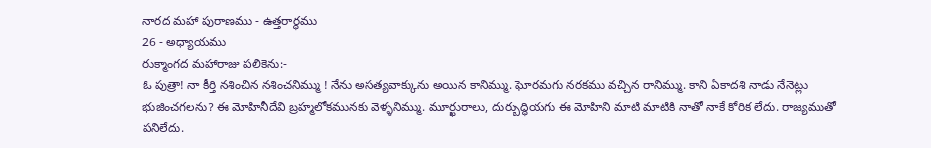నారద మహా పురాణము - ఉత్తరార్థము
26 - అధ్యాయము
రుక్మాంగద మహారాజు పలికెను:-
ఓ పుత్రా! నా కీర్తి నశించిన నశించనిమ్ము ! నేను అసత్యవాక్కును అయిన కానిమ్ము. ఘోరమగు నరకము వచ్చిన రానిమ్ము. కాని ఏకాదశి నాడు నేనెట్లు భుజించగలను? ఈ మోహినీదేవి బ్రహ్మలోకమునకు వెళ్ళనిమ్ము. మూర్ఖురాలు, దుర్బుద్ధియగు ఈ మోహిని మాటి మాటికి నాతో నాకే కోరిక లేదు. రాజ్యముతో పనిలేదు.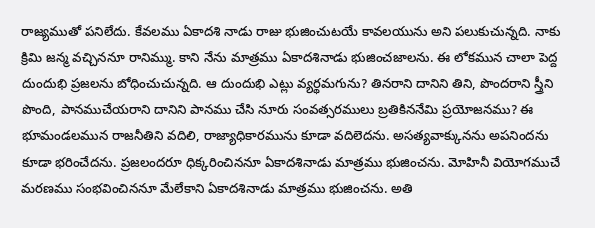రాజ్యముతో పనిలేదు. కేవలము ఏకాదశి నాడు రాజు భుజించుటయే కావలయును అని పలుకుచున్నది. నాకు క్రిమి జన్మ వచ్చిననూ రానిమ్ము. కాని నేను మాత్రము ఏకాదశినాడు భుజించజాలను. ఈ లోకమున చాలా పెద్ద దుందుభి ప్రజలను బోధించుచున్నది. ఆ దుందుభి ఎట్లు వ్యర్థమగును? తినరాని దానిని తిని, పొందరాని స్త్రీని పొంది, పానముచేయరాని దానిని పానము చేసి నూరు సంవత్సరములు బ్రతికిననేమి ప్రయోజనము? ఈ భూమండలమున రాజనీతిని వదిలి, రాజ్యాధికారమును కూడా వదిలెదను. అసత్యవాక్కునను అపనిందను కూడా భరించేదను. ప్రజలందరూ ధిక్కరించిననూ ఏకాదశినాడు మాత్రము భుజించను. మోహినీ వియోగముచే మరణము సంభవించిననూ మేలేకాని ఏకాదశినాడు మాత్రము భుజించను. అతి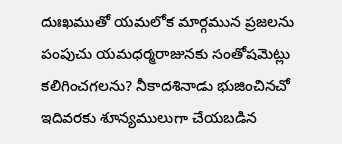దుఃఖముతో యమలోక మార్గమున ప్రజలను పంపుచు యమధర్మరాజునకు సంతోషమెట్లు కలిగించగలను? నీకాదశినాడు భుజించినచో ఇదివరకు శూన్యములుగా చేయబడిన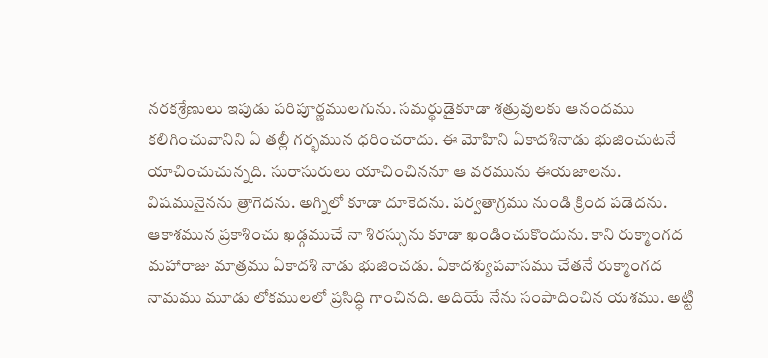నరకశ్రేణులు ఇపుడు పరిపూర్ణములగును. సమర్థుడైకూడా శత్రువులకు ఆనందము కలిగించువానిని ఏ తల్లీ గర్భమున ధరించరాదు. ఈ మోహిని ఏకాదశినాడు భుజించుటనే యాచించుచున్నది. సురాసురులు యాచించిననూ ఆ వరమును ఈయజాలను. విషమునైనను త్రాగెదను. అగ్నిలో కూడా దూకెదను. పర్వతాగ్రము నుండి క్రింద పడెదను. ఆకాశమున ప్రకాశించు ఖడ్గముచే నా శిరస్సును కూడా ఖండించుకొందును. కాని రుక్మాంగద మహారాజు మాత్రము ఏకాదశి నాడు భుజించడు. ఏకాదశ్యుపవాసము చేతనే రుక్మాంగద నామము మూడు లోకములలో ప్రసిద్ధి గాంచినది. అదియే నేను సంపాదించిన యశము. అట్టి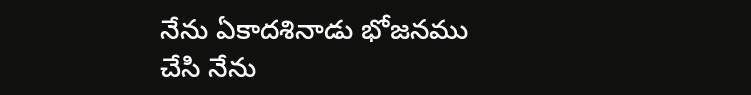నేను ఏకాదశినాడు భోజనము చేసి నేను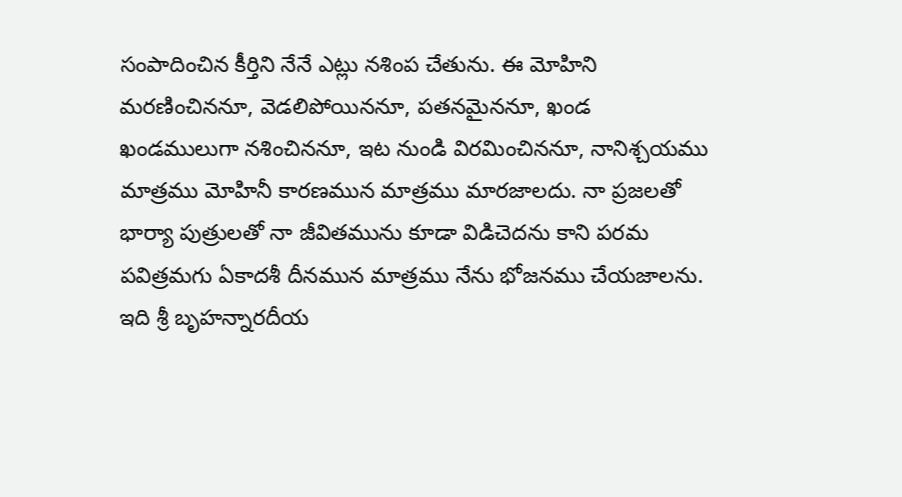సంపాదించిన కీర్తిని నేనే ఎట్లు నశింప చేతును. ఈ మోహిని మరణించిననూ, వెడలిపోయిననూ, పతనమైననూ, ఖండ ఖండములుగా నశించిననూ, ఇట నుండి విరమించిననూ, నానిశ్చయము మాత్రము మోహినీ కారణమున మాత్రము మారజాలదు. నా ప్రజలతో భార్యా పుత్రులతో నా జీవితమును కూడా విడిచెదను కాని పరమ పవిత్రమగు ఏకాదశీ దీనమున మాత్రము నేను భోజనము చేయజాలను.
ఇది శ్రీ బృహన్నారదీయ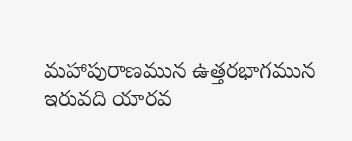మహాపురాణమున ఉత్తరభాగమున ఇరువది యారవ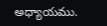అధ్యాయము.